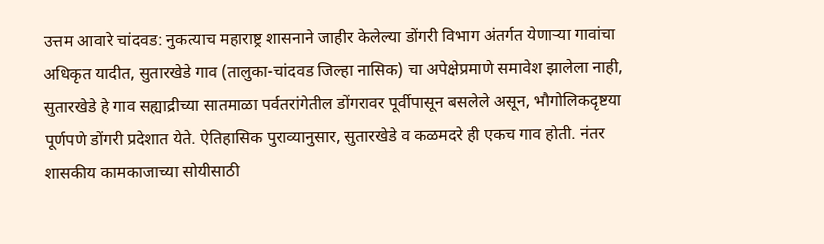उत्तम आवारे चांदवड: नुकत्याच महाराष्ट्र शासनाने जाहीर केलेल्या डोंगरी विभाग अंतर्गत येणाऱ्या गावांचा अधिकृत यादीत, सुतारखेडे गाव (तालुका-चांदवड जिल्हा नासिक) चा अपेक्षेप्रमाणे समावेश झालेला नाही, सुतारखेडे हे गाव सह्याद्रीच्या सातमाळा पर्वतरांगेतील डोंगरावर पूर्वीपासून बसलेले असून, भौगोलिकदृष्टया पूर्णपणे डोंगरी प्रदेशात येते. ऐतिहासिक पुराव्यानुसार, सुतारखेडे व कळमदरे ही एकच गाव होती. नंतर शासकीय कामकाजाच्या सोयीसाठी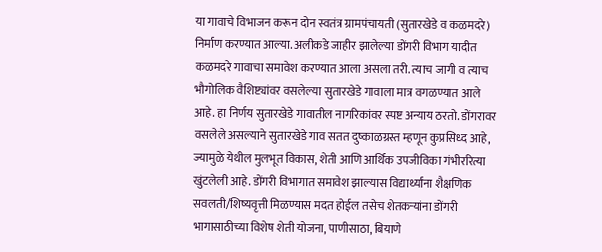या गावाचे विभाजन करून दोन स्वतंत्र ग्रामपंचायती (सुतारखेडे व कळमदरे) निर्माण करण्यात आल्या. अलीकडे जाहीर झालेल्या डोंगरी विभाग यादीत कळमदरे गावाचा समावेश करण्यात आला असला तरी. त्याच जागी व त्याच भौगोलिक वैशिष्ट्यांवर वसलेल्या सुतारखेडे गावाला मात्र वगळण्यात आले आहे. हा निर्णय सुतारखेडे गावातील नागरिकांवर स्पष्ट अन्याय ठरतो. डोंगरावर वसलेले असल्याने सुतारखेडे गाव सतत दुष्काळग्रस्त म्हणून कुप्रसिध्द आहे, ज्यामुळे येथील मुलभूत विकास, शेती आणि आर्थिक उपजीविका गंभीररित्या खुंटलेली आहे. डोंगरी विभागात समावेश झाल्यास विद्यार्थ्यांना शैक्षणिक सवलती/शिष्यवृत्ती मिळण्यास मदत होईल तसेच शेतकऱ्यांना डोंगरी भागासाठीच्या विशेष शेती योजना, पाणीसाठा, बियाणे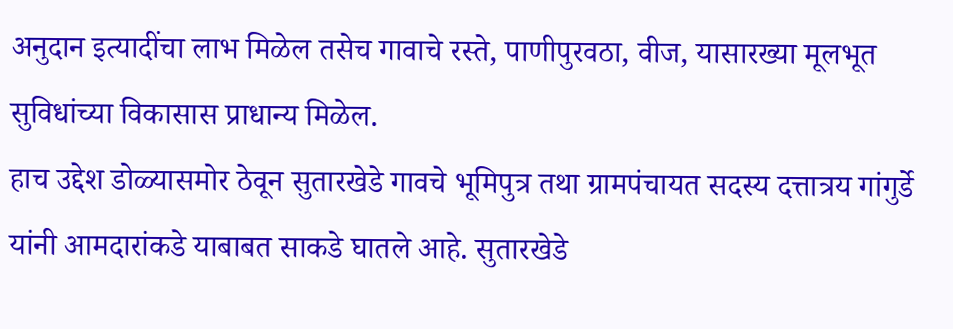अनुदान इत्यादींचा लाभ मिळेल तसेच गावाचे रस्ते, पाणीपुरवठा, वीज, यासारख्या मूलभूत सुविधांच्या विकासास प्राधान्य मिळेल.
हाच उद्देश डोळ्यासमोर ठेवून सुतारखेडे गावचे भूमिपुत्र तथा ग्रामपंचायत सदस्य दत्तात्रय गांगुर्डे यांनी आमदारांकडे याबाबत साकडे घातले आहे. सुतारखेडे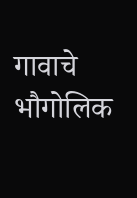गावाचे भौगोलिक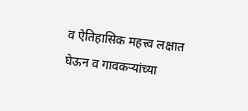व ऐतिहासिक महत्त्व लक्षात घेऊन व गावकऱ्यांच्या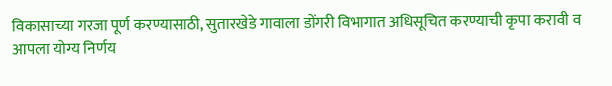विकासाच्या गरजा पूर्ण करण्यासाठी, सुतारखेडे गावाला डोंगरी विभागात अधिसूचित करण्याची कृपा करावी व आपला योग्य निर्णय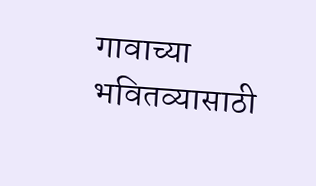गावाच्या भवितव्यासाठी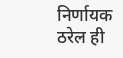निर्णायक ठरेल ही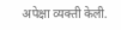अपेक्षा व्यक्ती केली.